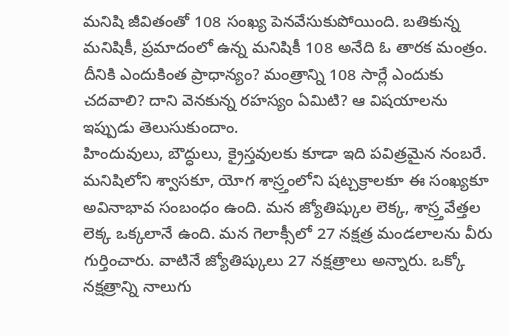మనిషి జీవితంతో 108 సంఖ్య పెనవేసుకుపోయింది. బతికున్న మనిషికీ, ప్రమాదంలో ఉన్న మనిషికీ 108 అనేది ఓ తారక మంత్రం. దీనికి ఎందుకింత ప్రాధాన్యం? మంత్రాన్ని 108 సార్లే ఎందుకు చదవాలి? దాని వెనకున్న రహస్యం ఏమిటి? ఆ విషయాలను ఇప్పుడు తెలుసుకుందాం.
హిందువులు, బౌద్ధులు, క్రైస్తవులకు కూడా ఇది పవిత్రమైన నంబరే. మనిషిలోని శ్వాసకూ, యోగ శాస్ర్తంలోని షట్చక్రాలకూ ఈ సంఖ్యకూ అవినాభావ సంబంధం ఉంది. మన జ్యోతిష్కుల లెక్క, శాస్ర్తవేత్తల లెక్క ఒక్కలానే ఉంది. మన గెలాక్సీలో 27 నక్షత్ర మండలాలను వీరు గుర్తించారు. వాటినే జ్యోతిష్కులు 27 నక్షత్రాలు అన్నారు. ఒక్కో నక్షత్రాన్ని నాలుగు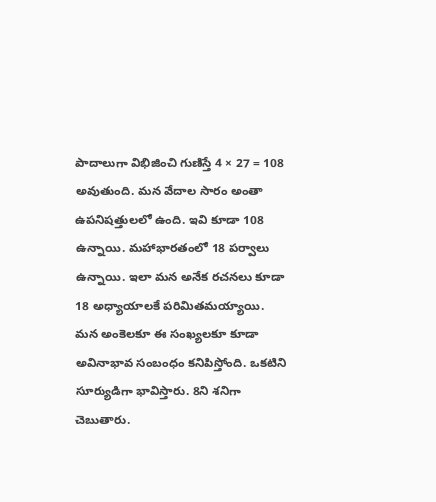పాదాలుగా విభిజించి గుణిస్తే 4 × 27 = 108 అవుతుంది. మన వేదాల సారం అంతా ఉపనిషత్తులలో ఉంది. ఇవి కూడా 108 ఉన్నాయి. మహాభారతంలో 18 పర్వాలు ఉన్నాయి. ఇలా మన అనేక రచనలు కూడా 18 అధ్యాయాలకే పరిమితమయ్యాయి.
మన అంకెలకూ ఈ సంఖ్యలకూ కూడా అవినాభావ సంబంధం కనిపిస్తోంది. ఒకటిని సూర్యుడిగా భావిస్తారు. 8ని శనిగా చెబుతారు.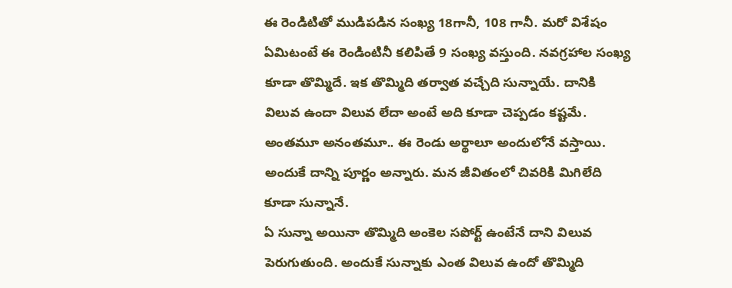ఈ రెండిటితో ముడిపడిన సంఖ్య 18గానీ, 108 గానీ. మరో విశేషం ఏమిటంటే ఈ రెండింటినీ కలిపితే 9 సంఖ్య వస్తుంది. నవగ్రహాల సంఖ్య కూడా తొమ్మిదే. ఇక తొమ్మిది తర్వాత వచ్చేది సున్నాయే. దానికి విలువ ఉందా విలువ లేదా అంటే అది కూడా చెప్పడం కష్టమే. అంతమూ అనంతమూ.. ఈ రెండు అర్థాలూ అందులోనే వస్తాయి. అందుకే దాన్ని పూర్ణం అన్నారు. మన జీవితంలో చివరికి మిగిలేది కూడా సున్నానే.
ఏ సున్నా అయినా తొమ్మిది అంకెల సపోర్ట్ ఉంటేనే దాని విలువ పెరుగుతుంది. అందుకే సున్నాకు ఎంత విలువ ఉందో తొమ్మిది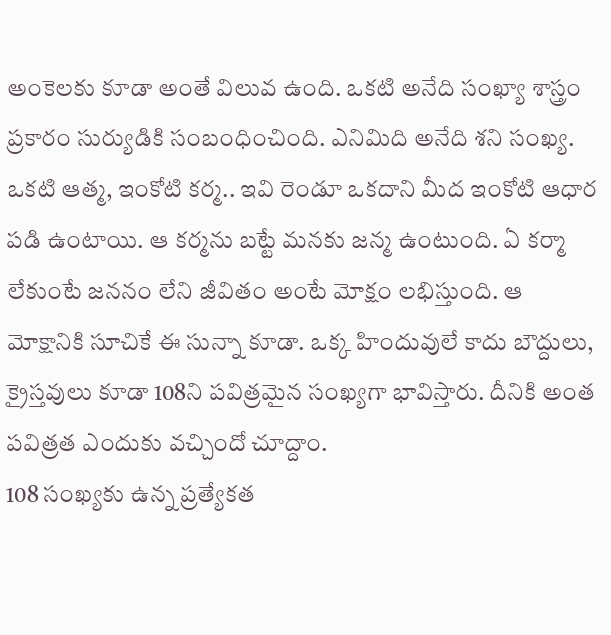అంకెలకు కూడా అంతే విలువ ఉంది. ఒకటి అనేది సంఖ్యా శాస్త్రం ప్రకారం సుర్యుడికి సంబంధించింది. ఎనిమిది అనేది శని సంఖ్య. ఒకటి ఆత్మ, ఇంకోటి కర్మ.. ఇవి రెండూ ఒకదాని మీద ఇంకోటి ఆధార పడి ఉంటాయి. ఆ కర్మను బట్టే మనకు జన్మ ఉంటుంది. ఏ కర్మా లేకుంటే జననం లేని జీవితం అంటే మోక్షం లభిస్తుంది. ఆ మోక్షానికి సూచికే ఈ సున్నా కూడా. ఒక్క హిందువులే కాదు బౌద్దులు, క్రైస్తవులు కూడా 108ని పవిత్రమైన సంఖ్యగా భావిస్తారు. దీనికి అంత పవిత్రత ఎందుకు వచ్చిందో చూద్దాం.
108 సంఖ్యకు ఉన్న ప్రత్యేకత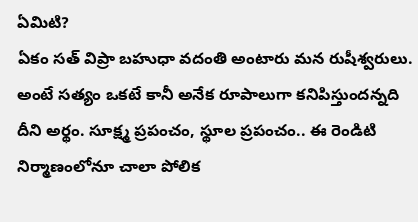ఏమిటి?
ఏకం సత్ విప్రా బహుధా వదంతి అంటారు మన రుషీశ్వరులు. అంటే సత్యం ఒకటే కానీ అనేక రూపాలుగా కనిపిస్తుందన్నది దీని అర్థం. సూక్ష్మ ప్రపంచం, స్థూల ప్రపంచం.. ఈ రెండిటి నిర్మాణంలోనూ చాలా పోలిక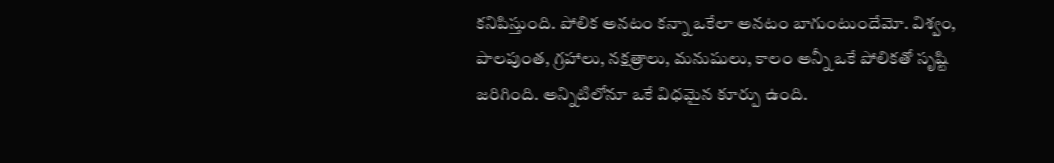కనిపిస్తుంది. పోలిక అనటం కన్నా ఒకేలా అనటం బాగుంటుందేమో. విశ్వం, పాలపుంత, గ్రహాలు, నక్షత్రాలు, మనుషులు, కాలం అన్నీ ఒకే పోలికతో సృష్టి జరిగింది. అన్నిటిలోనూ ఒకే విధమైన కూర్పు ఉంది.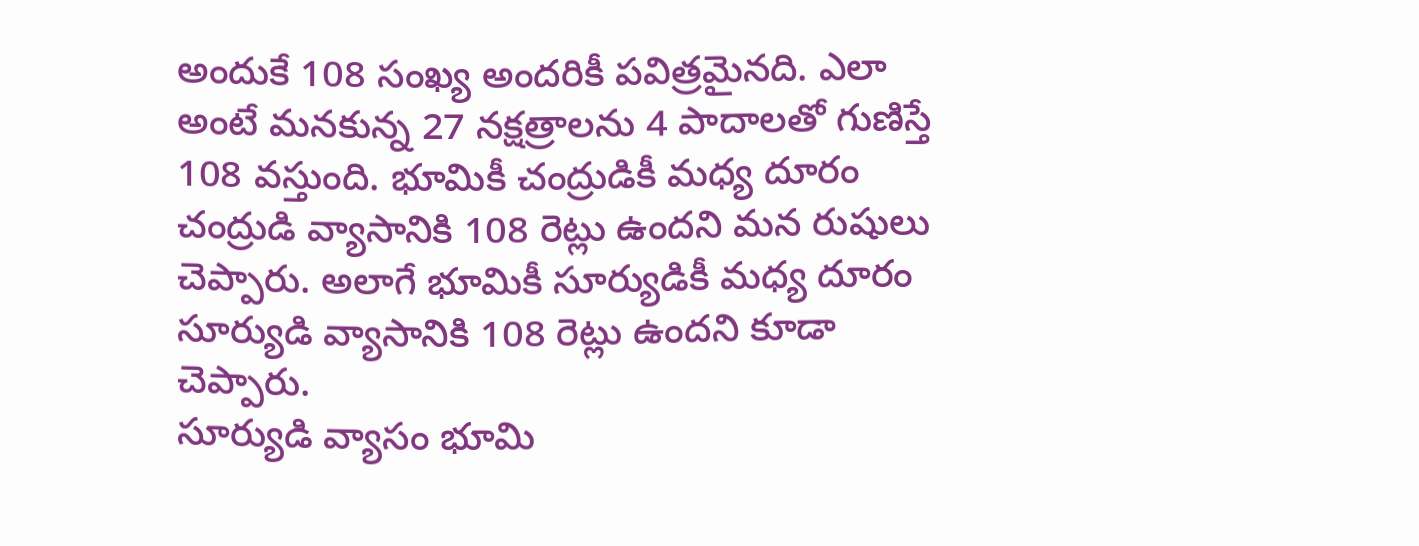అందుకే 108 సంఖ్య అందరికీ పవిత్రమైనది. ఎలా అంటే మనకున్న 27 నక్షత్రాలను 4 పాదాలతో గుణిస్తే 108 వస్తుంది. భూమికీ చంద్రుడికీ మధ్య దూరం చంద్రుడి వ్యాసానికి 108 రెట్లు ఉందని మన రుషులు చెప్పారు. అలాగే భూమికీ సూర్యుడికీ మధ్య దూరం సూర్యుడి వ్యాసానికి 108 రెట్లు ఉందని కూడా చెప్పారు.
సూర్యుడి వ్యాసం భూమి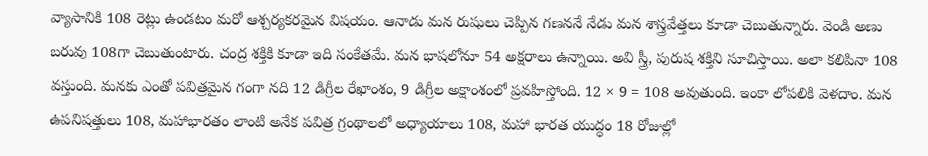వ్యాసానికి 108 రెట్లు ఉండటం మరో ఆశ్చర్యకరమైన విషయం. ఆనాడు మన రుషులు చెప్పిన గణననే నేడు మన శాస్త్రవేత్తలు కూడా చెబుతున్నారు. వెండి అణు బరువు 108గా చెబుతుంటారు. చంద్ర శక్తికి కూడా ఇది సంకేతమే. మన భాషలోనూ 54 అక్షరాలు ఉన్నాయి. అవి స్త్రీ, పురుష శక్తిని సూచిస్తాయి. అలా కలిపినా 108 వస్తుంది. మనకు ఎంతో పవిత్రమైన గంగా నది 12 డిగ్రీల రేఖాంశం, 9 డిగ్రీల అక్షాంశంలో ప్రవహిస్తోంది. 12 × 9 = 108 అవుతుంది. ఇంకా లోపలికి వెళదాం. మన ఉపనిషత్తులు 108, మహాభారతం లాంటి అనేక పవిత్ర గ్రంథాలలో అధ్యాయాలు 108, మహా భారత యుద్ధం 18 రోజుల్లో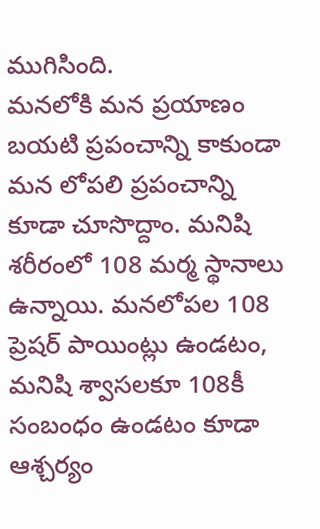ముగిసింది.
మనలోకి మన ప్రయాణం
బయటి ప్రపంచాన్ని కాకుండా మన లోపలి ప్రపంచాన్ని కూడా చూసొద్దాం. మనిషి శరీరంలో 108 మర్మ స్థానాలు ఉన్నాయి. మనలోపల 108 ప్రెషర్ పాయింట్లు ఉండటం, మనిషి శ్వాసలకూ 108కీ సంబంధం ఉండటం కూడా ఆశ్చర్యం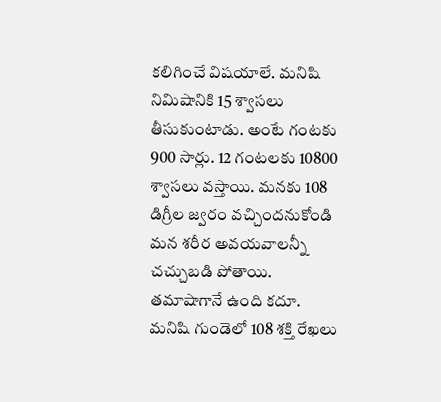కలిగించే విషయాలే. మనిషి నిమిషానికి 15 శ్వాసలు తీసుకుంటాడు. అంటే గంటకు 900 సార్లు. 12 గంటలకు 10800 శ్వాసలు వస్తాయి. మనకు 108 డిగ్రీల జ్వరం వచ్చిందనుకోండి మన శరీర అవయవాలన్నీ చచ్చుబడి పోతాయి. తమాషాగానే ఉంది కదూ. మనిషి గుండెలో 108 శక్తి రేఖలు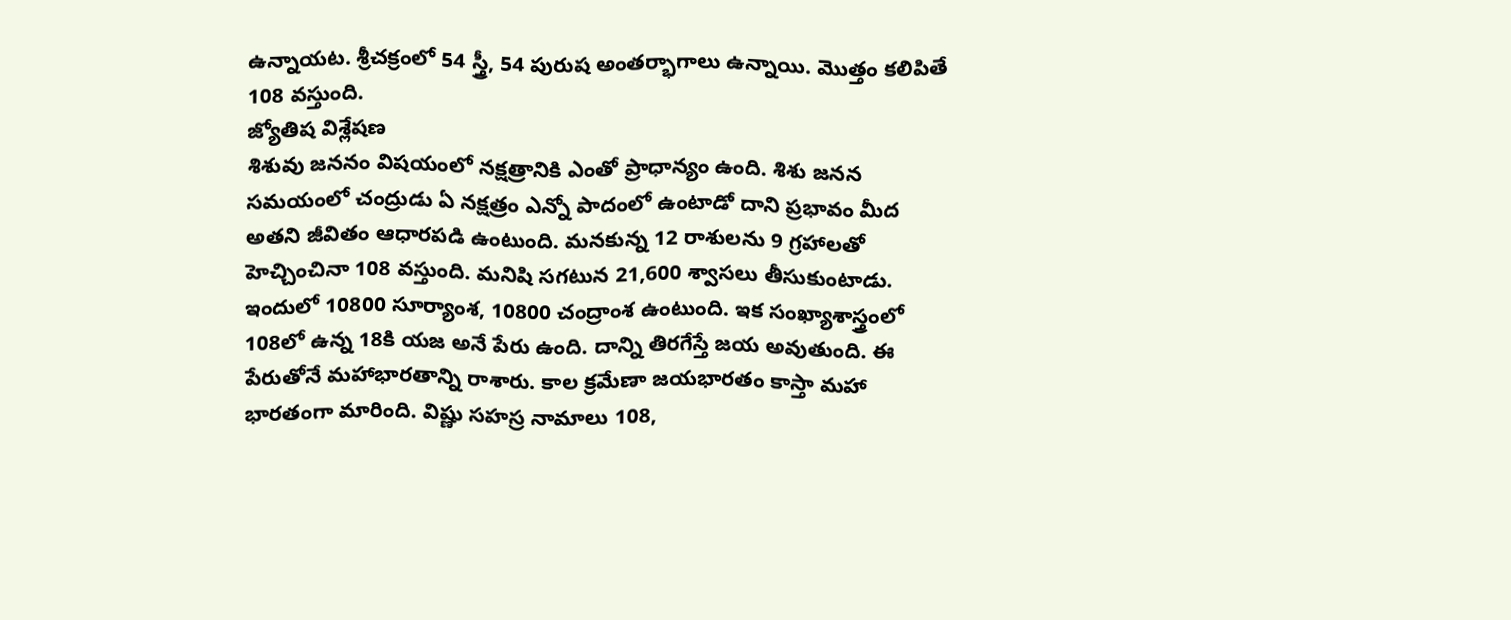ఉన్నాయట. శ్రీచక్రంలో 54 స్త్రీ, 54 పురుష అంతర్భాగాలు ఉన్నాయి. మొత్తం కలిపితే 108 వస్తుంది.
జ్యోతిష విశ్లేషణ
శిశువు జననం విషయంలో నక్షత్రానికి ఎంతో ప్రాధాన్యం ఉంది. శిశు జనన సమయంలో చంద్రుడు ఏ నక్షత్రం ఎన్నో పాదంలో ఉంటాడో దాని ప్రభావం మీద అతని జీవితం ఆధారపడి ఉంటుంది. మనకున్న 12 రాశులను 9 గ్రహాలతో హెచ్చించినా 108 వస్తుంది. మనిషి సగటున 21,600 శ్వాసలు తీసుకుంటాడు. ఇందులో 10800 సూర్యాంశ, 10800 చంద్రాంశ ఉంటుంది. ఇక సంఖ్యాశాస్త్రంలో 108లో ఉన్న 18కి యజ అనే పేరు ఉంది. దాన్ని తిరగేస్తే జయ అవుతుంది. ఈ పేరుతోనే మహాభారతాన్ని రాశారు. కాల క్రమేణా జయభారతం కాస్తా మహా భారతంగా మారింది. విష్ణు సహస్ర నామాలు 108,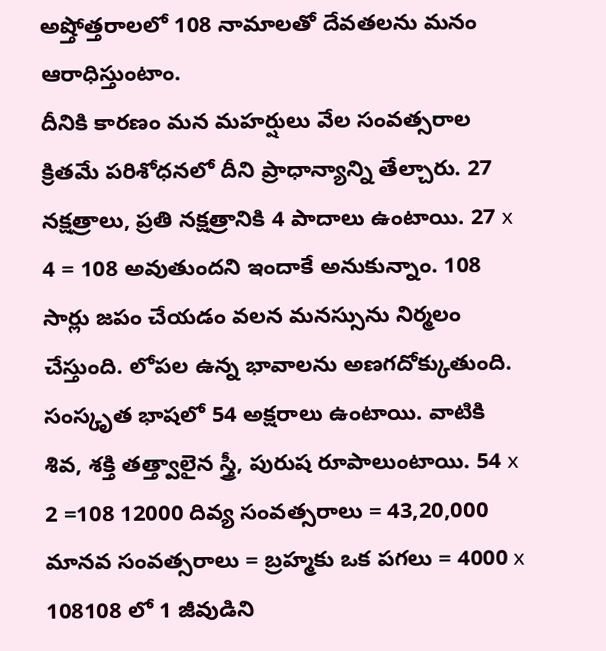అష్తోత్తరాలలో 108 నామాలతో దేవతలను మనం ఆరాధిస్తుంటాం.
దీనికి కారణం మన మహర్షులు వేల సంవత్సరాల క్రితమే పరిశోధనలో దీని ప్రాధాన్యాన్ని తేల్చారు. 27 నక్షత్రాలు, ప్రతి నక్షత్రానికి 4 పాదాలు ఉంటాయి. 27 x 4 = 108 అవుతుందని ఇందాకే అనుకున్నాం. 108 సార్లు జపం చేయడం వలన మనస్సును నిర్మలం చేస్తుంది. లోపల ఉన్న భావాలను అణగదోక్కుతుంది. సంస్కృత భాషలో 54 అక్షరాలు ఉంటాయి. వాటికి శివ, శక్తి తత్త్వాలైన స్త్రీ, పురుష రూపాలుంటాయి. 54 x 2 =108 12000 దివ్య సంవత్సరాలు = 43,20,000 మానవ సంవత్సరాలు = బ్రహ్మకు ఒక పగలు = 4000 x 108108 లో 1 జీవుడిని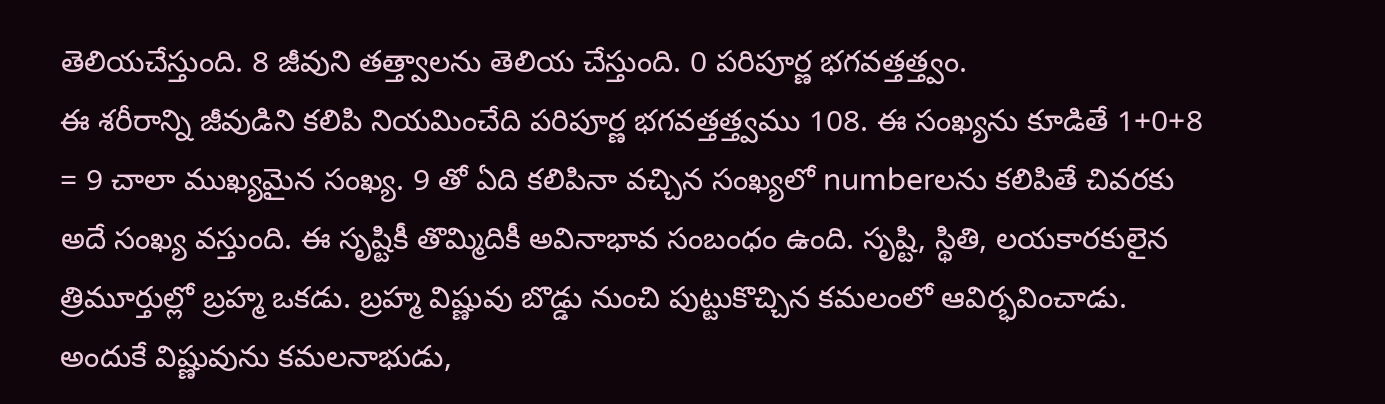తెలియచేస్తుంది. 8 జీవుని తత్త్వాలను తెలియ చేస్తుంది. 0 పరిపూర్ణ భగవత్తత్త్వం.
ఈ శరీరాన్ని జీవుడిని కలిపి నియమించేది పరిపూర్ణ భగవత్తత్త్వము 108. ఈ సంఖ్యను కూడితే 1+0+8 = 9 చాలా ముఖ్యమైన సంఖ్య. 9 తో ఏది కలిపినా వచ్చిన సంఖ్యలో numberలను కలిపితే చివరకు అదే సంఖ్య వస్తుంది. ఈ సృష్టికీ తొమ్మిదికీ అవినాభావ సంబంధం ఉంది. సృష్టి, స్థితి, లయకారకులైన త్రిమూర్తుల్లో బ్రహ్మ ఒకడు. బ్రహ్మ విష్ణువు బొడ్డు నుంచి పుట్టుకొచ్చిన కమలంలో ఆవిర్భవించాడు. అందుకే విష్ణువును కమలనాభుడు,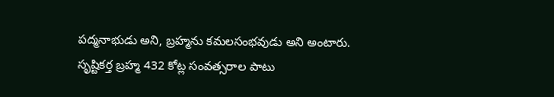పద్మనాభుడు అని, బ్రహ్మను కమలసంభవుడు అని అంటారు. సృష్టికర్త బ్రహ్మ 432 కోట్ల సంవత్సరాల పాటు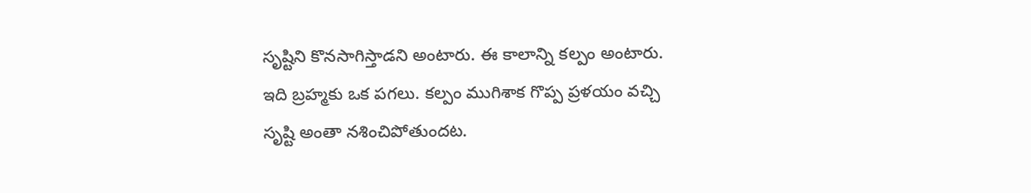సృష్టిని కొనసాగిస్తాడని అంటారు. ఈ కాలాన్ని కల్పం అంటారు.
ఇది బ్రహ్మకు ఒక పగలు. కల్పం ముగిశాక గొప్ప ప్రళయం వచ్చి సృష్టి అంతా నశించిపోతుందట.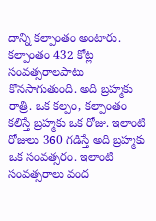దాన్ని కల్పాంతం అంటారు. కల్పాంతం 432 కోట్ల సంవత్సరాలపాటు కొనసాగుతుంది. అది బ్రహ్మకు రాత్రి. ఒక కల్పం, కల్పాంతం కలిస్తే బ్రహ్మకు ఒక రోజు. ఇలాంటి రోజులు 360 గడిస్తే అది బ్రహ్మకు ఒక సంవత్సరం. ఇలాంటి సంవత్సరాలు వంద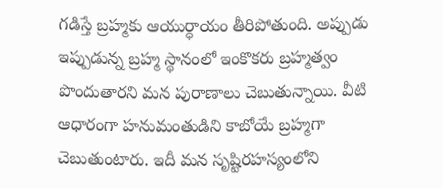గడిస్తే బ్రహ్మకు ఆయుర్ధాయం తీరిపోతుంది. అప్పుడు ఇప్పుడున్న బ్రహ్మ స్థానంలో ఇంకొకరు బ్రహ్మత్వం పొందుతారని మన పురాణాలు చెబుతున్నాయి. వీటి ఆధారంగా హనుమంతుడిని కాబోయే బ్రహ్మగా చెబుతుంటారు. ఇదీ మన సృష్టిరహస్యంలోని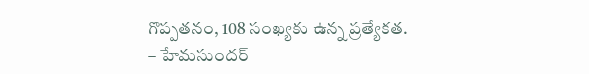గొప్పతనం, 108 సంఖ్యకు ఉన్న ప్రత్యేకత.
– హేమసుందర్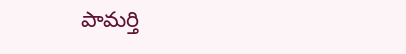పామర్తి